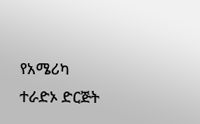የአሜሪካ ተራድኦ ድርጅት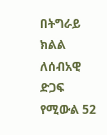በትግራይ ክልል ለሰብአዊ ድጋፍ የሚውል 52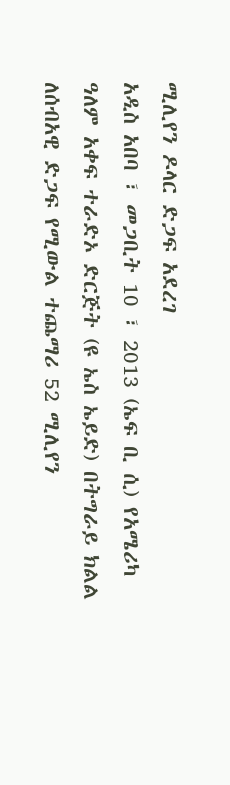ሚሊየን ዶላር ድጋፍ አደረገ
አዲስ አበባ ፣ መጋቢት 10 ፣ 2013 (ኤፍ ቢ ሲ) የአሜሪካ ዓለም አቀፍ ተራድኦ ድርጅት (ዩ ኤስ ኤይድ) በትግራይ ክልል ለሰብአዊ ድጋፍ የሚውል ተጨማሪ 52 ሚሊየን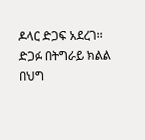ዶላር ድጋፍ አደረገ፡፡
ድጋፉ በትግራይ ክልል በህግ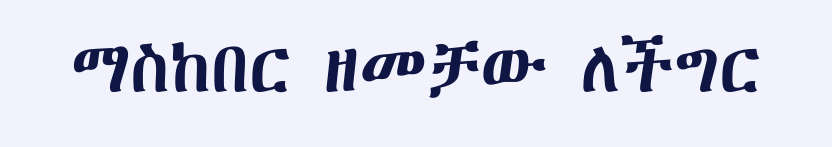ማስከበር ዘመቻው ለችግር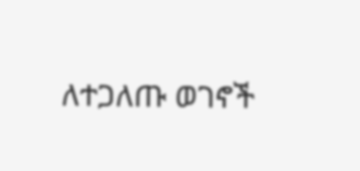ለተጋለጡ ወገኖች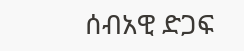ሰብአዊ ድጋፍ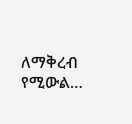ለማቅረብ የሚውል…